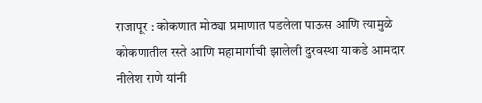राजापूर : कोकणात मोठ्या प्रमाणात पडलेला पाऊस आणि त्यामुळे कोकणातील रस्ते आणि महामार्गाची झालेली दुरवस्था याकडे आमदार नीलेश राणे यांनी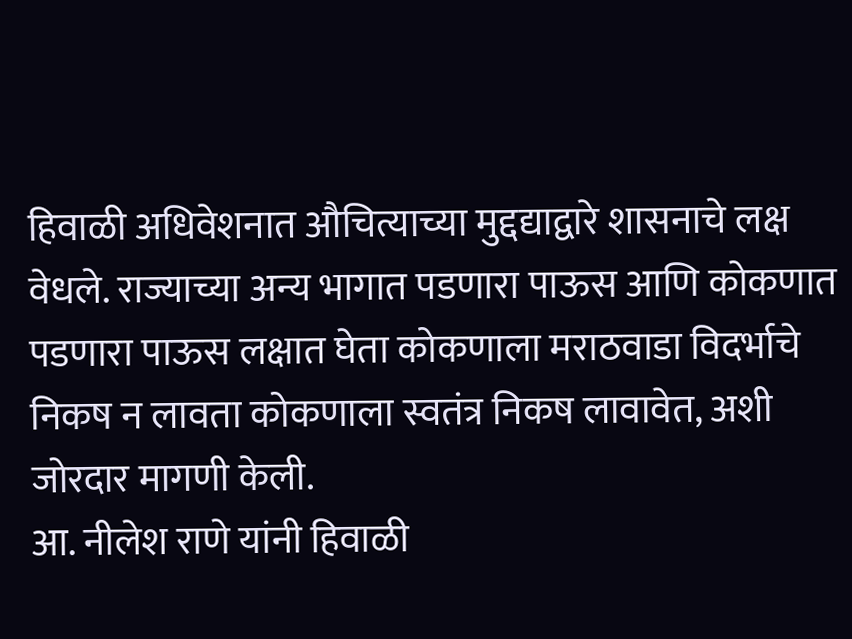हिवाळी अधिवेशनात औचित्याच्या मुद्दद्याद्वारे शासनाचे लक्ष वेधले. राज्याच्या अन्य भागात पडणारा पाऊस आणि कोकणात पडणारा पाऊस लक्षात घेता कोकणाला मराठवाडा विदर्भाचे निकष न लावता कोकणाला स्वतंत्र निकष लावावेत, अशी जोरदार मागणी केली.
आ. नीलेश राणे यांनी हिवाळी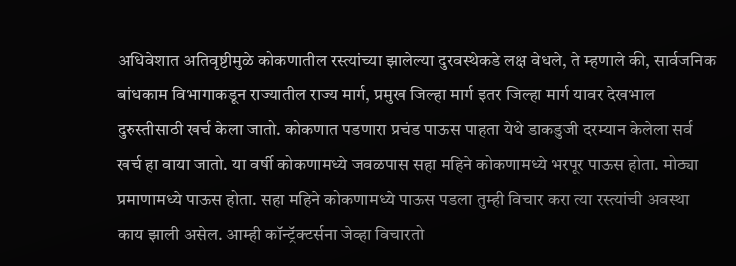अधिवेशात अतिवृष्टीमुळे कोकणातील रस्त्यांच्या झालेल्या दुरवस्थेकडे लक्ष वेधले, ते म्हणाले की, सार्वजनिक बांधकाम विभागाकडून राज्यातील राज्य मार्ग, प्रमुख जिल्हा मार्ग इतर जिल्हा मार्ग यावर देखभाल दुरुस्तीसाठी खर्च केला जातो. कोकणात पडणारा प्रचंड पाऊस पाहता येथे डाकडुजी दरम्यान केलेला सर्व खर्च हा वाया जातो. या वर्षी कोकणामध्ये जवळपास सहा महिने कोकणामध्ये भरपूर पाऊस होता. मोठ्या प्रमाणामध्ये पाऊस होता. सहा महिने कोकणामध्ये पाऊस पडला तुम्ही विचार करा त्या रस्त्यांची अवस्था काय झाली असेल. आम्ही कॉन्ट्रॅक्टर्सना जेव्हा विचारतो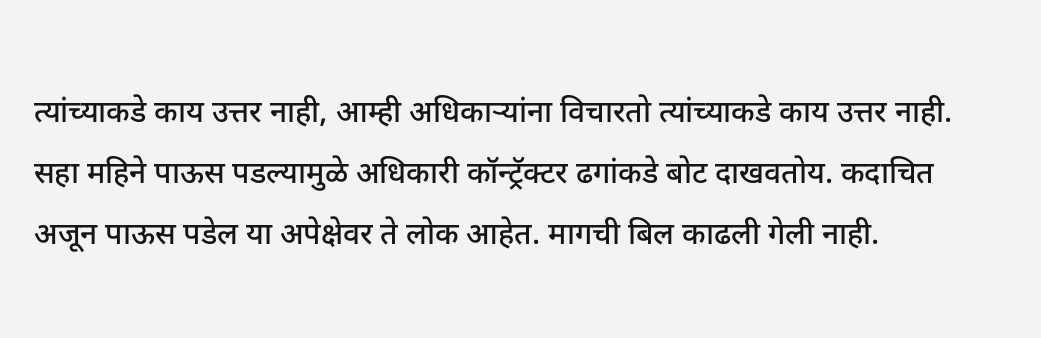त्यांच्याकडे काय उत्तर नाही, आम्ही अधिकाऱ्यांना विचारतो त्यांच्याकडे काय उत्तर नाही. सहा महिने पाऊस पडल्यामुळे अधिकारी कॉन्ट्रॅक्टर ढगांकडे बोट दाखवतोय. कदाचित अजून पाऊस पडेल या अपेक्षेवर ते लोक आहेत. मागची बिल काढली गेली नाही.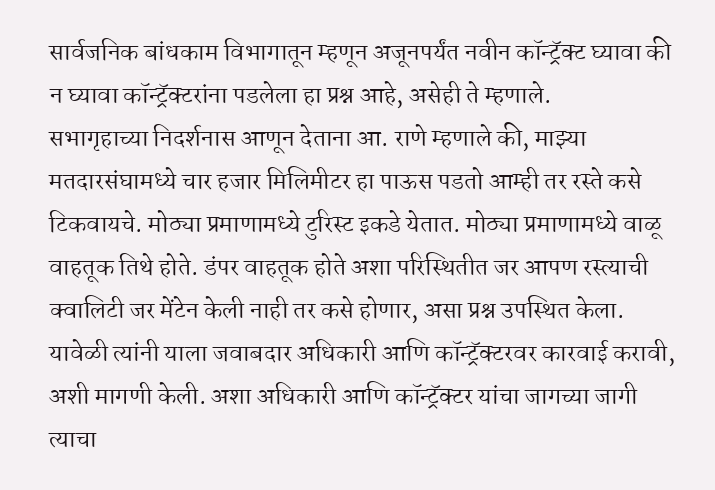सार्वजनिक बांधकाम विभागातून म्हणून अजूनपर्यंत नवीन कॉन्ट्रॅक्ट घ्यावा की न घ्यावा कॉन्ट्रॅक्टरांना पडलेला हा प्रश्न आहे, असेही ते म्हणाले.
सभागृहाच्या निदर्शनास आणून देताना आ. राणे म्हणाले की, माझ्या मतदारसंघामध्ये चार हजार मिलिमीटर हा पाऊस पडतो आम्ही तर रस्ते कसे टिकवायचे. मोठ्या प्रमाणामध्ये टुरिस्ट इकडे येतात. मोठ्या प्रमाणामध्ये वाळू वाहतूक तिथे होते. डंपर वाहतूक होते अशा परिस्थितीत जर आपण रस्त्याची क्वालिटी जर मेंटेन केली नाही तर कसे होणार, असा प्रश्न उपस्थित केला.
यावेळी त्यांनी याला जवाबदार अधिकारी आणि कॉन्ट्रॅक्टरवर कारवाई करावी, अशी मागणी केली. अशा अधिकारी आणि कॉन्ट्रॅक्टर यांचा जागच्या जागी त्याचा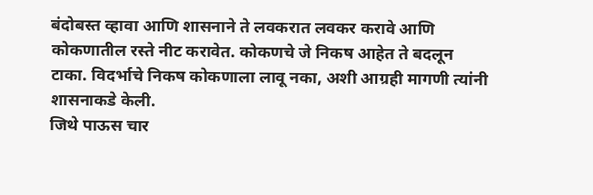बंदोबस्त व्हावा आणि शासनाने ते लवकरात लवकर करावे आणि कोकणातील रस्ते नीट करावेत. कोकणचे जे निकष आहेत ते बदलून टाका. विदर्भाचे निकष कोकणाला लावू नका, अशी आग्रही मागणी त्यांनी शासनाकडे केली.
जिथे पाऊस चार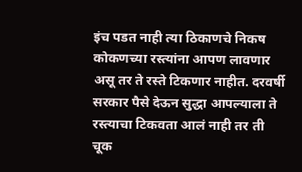इंच पडत नाही त्या ठिकाणचे निकष कोकणच्या रस्त्यांना आपण लावणार असू तर ते रस्ते टिकणार नाहीत. दरवर्षी सरकार पैसे देऊन सुद्धा आपल्याला ते रस्त्याचा टिकवता आलं नाही तर ती चूक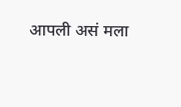आपली असं मला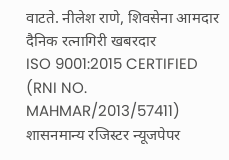वाटते. नीलेश राणे, शिवसेना आमदार
दैनिक रत्नागिरी खबरदार
ISO 9001:2015 CERTIFIED
(RNI NO. MAHMAR/2013/57411)
शासनमान्य रजिस्टर न्यूजपेपर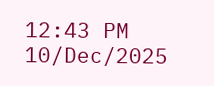12:43 PM 10/Dec/2025